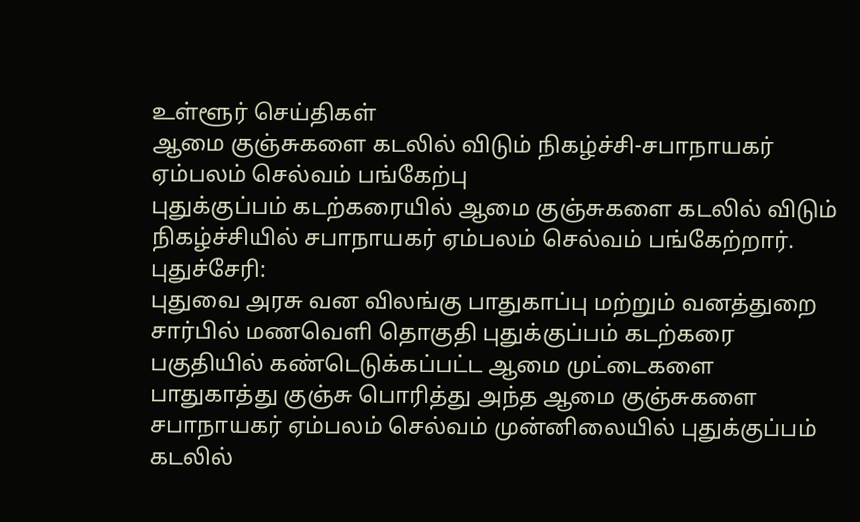உள்ளூர் செய்திகள்
ஆமை குஞ்சுகளை கடலில் விடும் நிகழ்ச்சி-சபாநாயகர் ஏம்பலம் செல்வம் பங்கேற்பு
புதுக்குப்பம் கடற்கரையில் ஆமை குஞ்சுகளை கடலில் விடும் நிகழ்ச்சியில் சபாநாயகர் ஏம்பலம் செல்வம் பங்கேற்றார்.
புதுச்சேரி:
புதுவை அரசு வன விலங்கு பாதுகாப்பு மற்றும் வனத்துறை சார்பில் மணவெளி தொகுதி புதுக்குப்பம் கடற்கரை பகுதியில் கண்டெடுக்கப்பட்ட ஆமை முட்டைகளை பாதுகாத்து குஞ்சு பொரித்து அந்த ஆமை குஞ்சுகளை சபாநாயகர் ஏம்பலம் செல்வம் முன்னிலையில் புதுக்குப்பம் கடலில்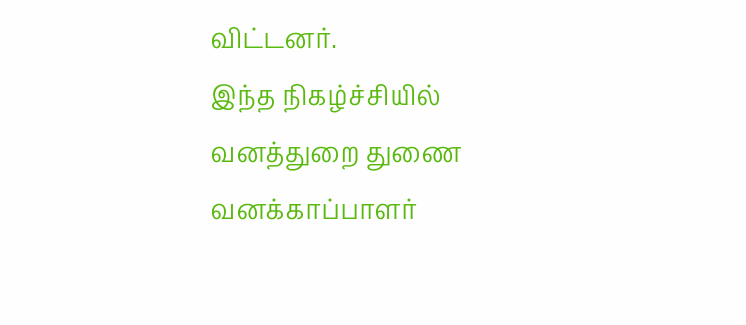விட்டனர்.
இந்த நிகழ்ச்சியில் வனத்துறை துணை வனக்காப்பாளர்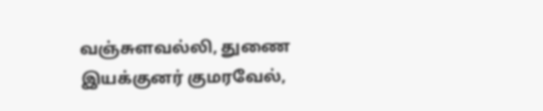வஞ்சுளவல்லி, துணை இயக்குனர் குமரவேல்,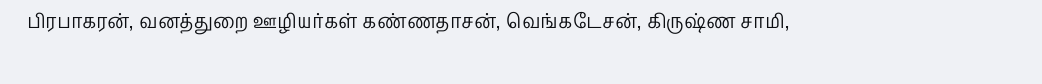பிரபாகரன், வனத்துறை ஊழியர்கள் கண்ணதாசன், வெங்கடேசன், கிருஷ்ண சாமி,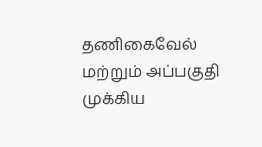தணிகைவேல் மற்றும் அப்பகுதி முக்கிய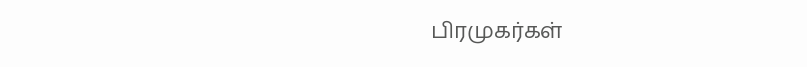பிரமுகர்கள்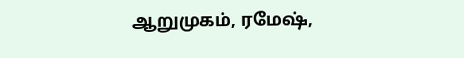ஆறுமுகம், ரமேஷ்,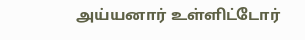அய்யனார் உள்ளிட்டோர்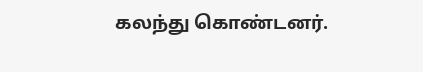கலந்து கொண்டனர்.